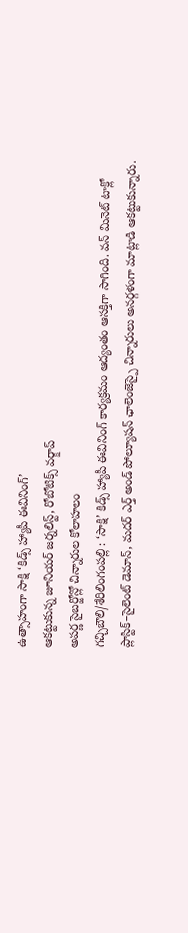ఉత్సాహంగా సాక్షి ‘కిడ్స్ హ్యాపీ ఈవినింగ్’
ఆకట్టుకున్న జూనియర్ జర్నలిస్ట్, రోబోటిక్స్ వర్క్షాప్
అపర్ణ సైబర్జోన్లో చిన్నారుల కోలాహలం
గచ్చిబౌలి/శేరిలింగంపల్లి : ‘సాక్షి’ కిడ్స్ హ్యాపీ ఈవినింగ్ కార్యక్రమం ఆద్యంతం ఆసక్తిగా సాగింది. వన్ మినెట్ టాక్లో ప్లాస్టిక్–సైలెంట్ డెమాన్, మదర్ ఎర్త్ అండ్ పోల్యూషన్ ఛాలెంజెస్పై చిన్నారులు అనర్గళంగా మాట్లాడి ఆకట్టుకున్నారు.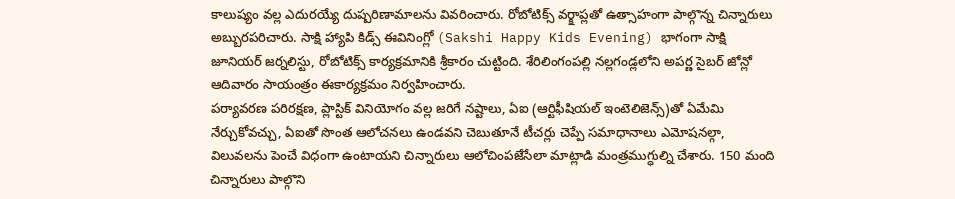కాలుష్యం వల్ల ఎదురయ్యే దుష్పరిణామాలను వివరించారు. రోబోటిక్స్ వర్క్షాప్లతో ఉత్సాహంగా పాల్గొన్న చిన్నారులు అబ్బురపరిచారు. సాక్షి హ్యాపి కిడ్స్ ఈవినింగ్లో (Sakshi Happy Kids Evening) భాగంగా సాక్షి జూనియర్ జర్నలిస్టు, రోబోటిక్స్ కార్యక్రమానికి శ్రీకారం చుట్టింది. శేరిలింగంపల్లి నల్లగండ్లలోని అపర్ణ సైబర్ జోన్లో ఆదివారం సాయంత్రం ఈకార్యక్రమం నిర్వహించారు.
పర్యావరణ పరిరక్షణ, ప్లాస్టిక్ వినియోగం వల్ల జరిగే నష్టాలు, ఏఐ (ఆర్టిఫీషియల్ ఇంటెలిజెన్స్)తో ఏమేమి నేర్చుకోవచ్చు, ఏఐతో సొంత ఆలోచనలు ఉండవని చెబుతూనే టీచర్లు చెప్పే సమాధానాలు ఎమోషనల్గా, విలువలను పెంచే విధంగా ఉంటాయని చిన్నారులు ఆలోచింపజేసేలా మాట్లాడి మంత్రముగ్ధుల్ని చేశారు. 150 మంది చిన్నారులు పాల్గొని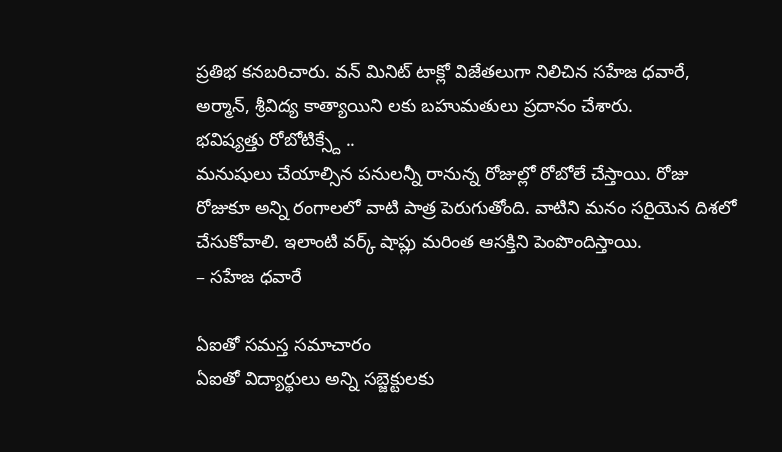ప్రతిభ కనబరిచారు. వన్ మినిట్ టాక్లో విజేతలుగా నిలిచిన సహేజ ధవారే, అర్మాన్, శ్రీవిద్య కాత్యాయిని లకు బహుమతులు ప్రదానం చేశారు.
భవిష్యత్తు రోబోటిక్స్దే ..
మనుషులు చేయాల్సిన పనులన్నీ రానున్న రోజుల్లో రోబోలే చేస్తాయి. రోజు రోజుకూ అన్ని రంగాలలో వాటి పాత్ర పెరుగుతోంది. వాటిని మనం సరిౖయెన దిశలో చేసుకోవాలి. ఇలాంటి వర్క్ షాప్లు మరింత ఆసక్తిని పెంపొందిస్తాయి.
– సహేజ ధవారే

ఏఐతో సమస్త సమాచారం
ఏఐతో విద్యార్థులు అన్ని సబ్జెక్టులకు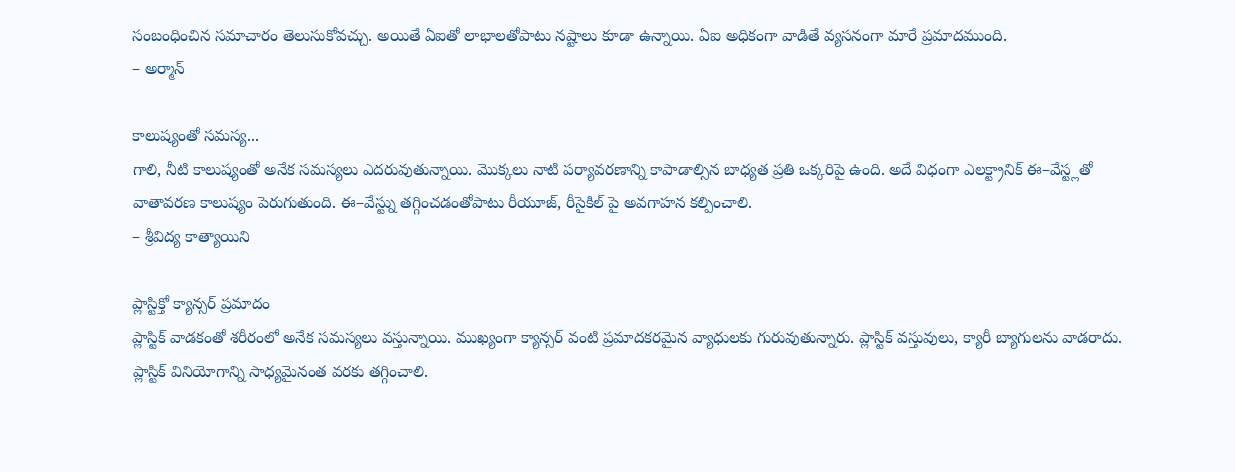సంబంధించిన సమాచారం తెలుసుకోవచ్చు. అయితే ఏఐతో లాభాలతోపాటు నష్టాలు కూడా ఉన్నాయి. ఏఐ అధికంగా వాడితే వ్యసనంగా మారే ప్రమాదముంది.
– అర్మాన్

కాలుష్యంతో సమస్య...
గాలి, నీటి కాలుష్యంతో అనేక సమస్యలు ఎదరువుతున్నాయి. మొక్కలు నాటి పర్యావరణాన్ని కాపాడాల్సిన బాధ్యత ప్రతి ఒక్కరిపై ఉంది. అదే విధంగా ఎలక్ట్రానిక్ ఈ–వేస్ట్లతో వాతావరణ కాలుష్యం పెరుగుతుంది. ఈ–వేస్ట్ను తగ్గించడంతోపాటు రీయూజ్, రీసైకిల్ పై అవగాహన కల్పించాలి.
– శ్రీవిద్య కాత్యాయిని

ప్లాస్టిక్తో క్యాన్సర్ ప్రమాదం
ప్లాస్టిక్ వాడకంతో శరీరంలో అనేక సమస్యలు వస్తున్నాయి. ముఖ్యంగా క్యాన్సర్ వంటి ప్రమాదకరమైన వ్యాధులకు గురువుతున్నారు. ప్లాస్టిక్ వస్తువులు, క్యారీ బ్యాగులను వాడరాదు. ప్లాస్టిక్ వినియోగాన్ని సాధ్యమైనంత వరకు తగ్గించాలి.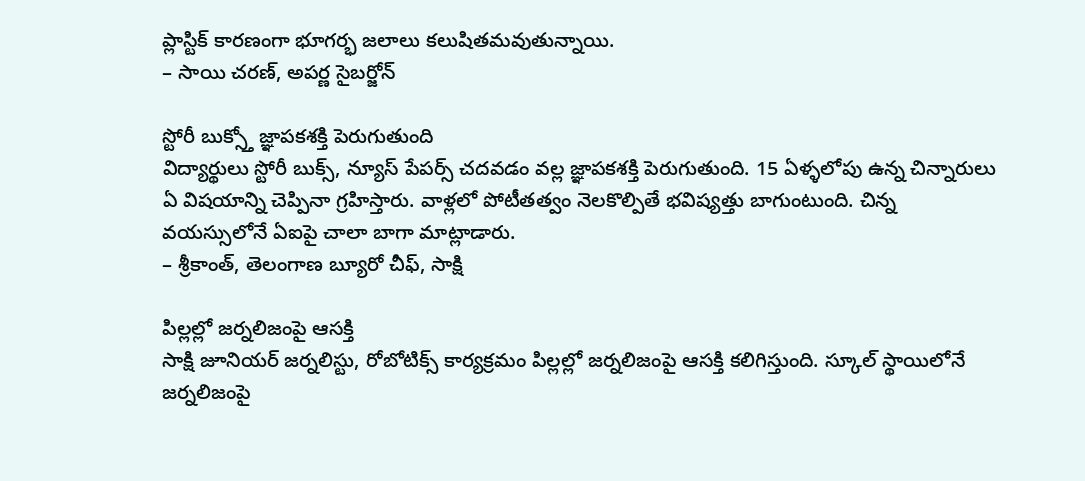ప్లాస్టిక్ కారణంగా భూగర్భ జలాలు కలుషితమవుతున్నాయి.
– సాయి చరణ్, అపర్ణ సైబర్జోన్

స్టోరీ బుక్స్తో జ్ఞాపకశక్తి పెరుగుతుంది
విద్యార్థులు స్టోరీ బుక్స్, న్యూస్ పేపర్స్ చదవడం వల్ల జ్ఞాపకశక్తి పెరుగుతుంది. 15 ఏళ్ళలోపు ఉన్న చిన్నారులు ఏ విషయాన్ని చెప్పినా గ్రహిస్తారు. వాళ్లలో పోటీతత్వం నెలకొల్పితే భవిష్యత్తు బాగుంటుంది. చిన్న వయస్సులోనే ఏఐపై చాలా బాగా మాట్లాడారు.
– శ్రీకాంత్, తెలంగాణ బ్యూరో చీఫ్, సాక్షి

పిల్లల్లో జర్నలిజంపై ఆసక్తి
సాక్షి జూనియర్ జర్నలిస్టు, రోబోటిక్స్ కార్యక్రమం పిల్లల్లో జర్నలిజంపై ఆసక్తి కలిగిస్తుంది. స్కూల్ స్థాయిలోనే జర్నలిజంపై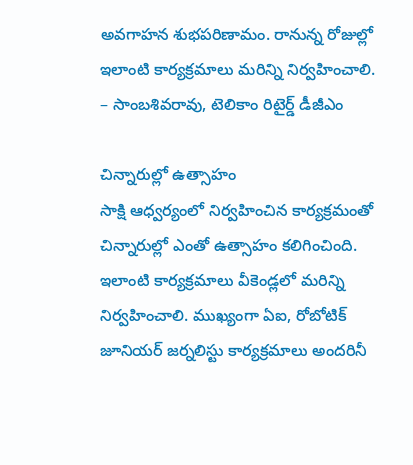అవగాహన శుభపరిణామం. రానున్న రోజుల్లో ఇలాంటి కార్యక్రమాలు మరిన్ని నిర్వహించాలి.
– సాంబశివరావు, టెలికాం రిటైర్డ్ డీజీఎం

చిన్నారుల్లో ఉత్సాహం
సాక్షి ఆధ్వర్యంలో నిర్వహించిన కార్యక్రమంతో చిన్నారుల్లో ఎంతో ఉత్సాహం కలిగించింది. ఇలాంటి కార్యక్రమాలు వీకెండ్లలో మరిన్ని నిర్వహించాలి. ముఖ్యంగా ఏఐ, రోబోటిక్ జూనియర్ జర్నలిస్టు కార్యక్రమాలు అందరినీ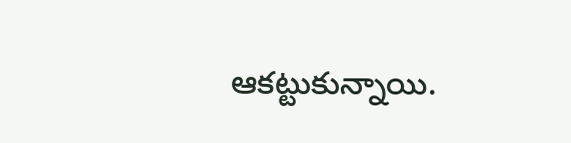ఆకట్టుకున్నాయి.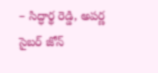– సిద్ధార్థ రెడ్డి, అపర్ణ సైబర్ జోన్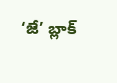‘జే’ బ్లాక్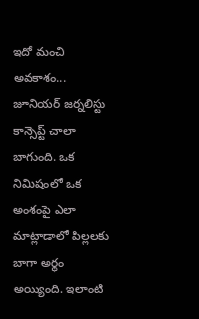ఇదో మంచి అవకాశం...
జూనియర్ జర్నలిస్టు కాన్సెప్ట్ చాలా బాగుంది. ఒక నిమిషంలో ఒక అంశంపై ఎలా మాట్లాడాలో పిల్లలకు బాగా అర్థం అయ్యింది. ఇలాంటి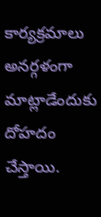కార్యక్రమాలు అనర్గళంగా మాట్లాడేందుకు దోహదం చేస్తాయి.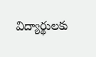విద్యార్థులకు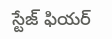స్టేజ్ ఫియర్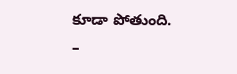కూడా పోతుంది.
–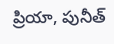ప్రియా, పునీత్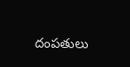దంపతులు